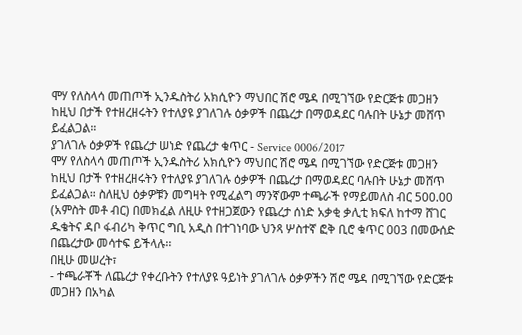ሞሃ የለስላሳ መጠጦች ኢንዱስትሪ አክሲዮን ማህበር ሽሮ ሜዳ በሚገኘው የድርጅቱ መጋዘን ከዚህ በታች የተዘረዘሩትን የተለያዩ ያገለገሉ ዕቃዎች በጨረታ በማወዳደር ባሉበት ሁኔታ መሸጥ ይፈልጋል።
ያገለገሉ ዕቃዎች የጨረታ ሠነድ የጨረታ ቁጥር - Service 0006/2017
ሞሃ የለስላሳ መጠጦች ኢንዱስትሪ አክሲዮን ማህበር ሽሮ ሜዳ በሚገኘው የድርጅቱ መጋዘን ከዚህ በታች የተዘረዘሩትን የተለያዩ ያገለገሉ ዕቃዎች በጨረታ በማወዳደር ባሉበት ሁኔታ መሸጥ ይፈልጋል። ስለዚህ ዕቃዎቹን መግዛት የሚፈልግ ማንኛውም ተጫራች የማይመለስ ብር 500.00 (አምስት መቶ ብር) በመክፈል ለዚሁ የተዘጋጀውን የጨረታ ሰነድ አቃቂ ቃሊቲ ክፍለ ከተማ ሸገር ዱቄትና ዳቦ ፋብሪካ ቅጥር ግቢ አዲስ በተገነባው ህንጻ ሦስተኛ ፎቅ ቢሮ ቁጥር 003 በመውሰድ በጨረታው መሳተፍ ይችላሉ፡፡
በዚሁ መሠረት፣
- ተጫራቾች ለጨረታ የቀረቡትን የተለያዩ ዓይነት ያገለገሉ ዕቃዎችን ሽሮ ሜዳ በሚገኘው የድርጅቱ መጋዘን በአካል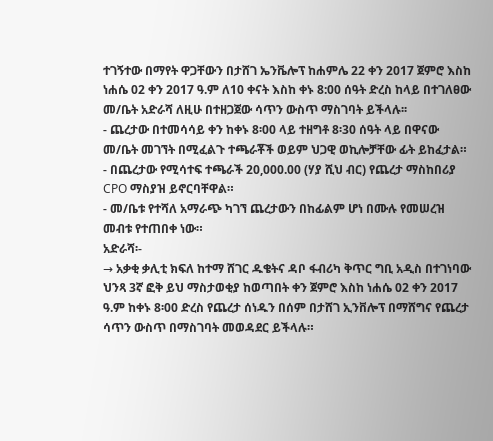ተገኝተው በማየት ዋጋቸውን በታሸገ ኤንቬሎፕ ከሐምሌ 22 ቀን 2017 ጀምሮ እስከ ነሐሴ 02 ቀን 2017 ዓ.ም ለ10 ቀናት እስከ ቀኑ 8:00 ሰዓት ድረስ ከላይ በተገለፀው መ/ቤት አድራሻ ለዚሁ በተዘጋጀው ሳጥን ውስጥ ማስገባት ይችላሉ፡፡
- ጨረታው በተመሳሳይ ቀን ከቀኑ 8፡00 ላይ ተዘግቶ 8፡30 ሰዓት ላይ በዋናው መ/ቤት መገኘት በሚፈልጉ ተጫራቾች ወይም ህጋዊ ወኪሎቻቸው ፊት ይከፈታል።
- በጨረታው የሚሳተፍ ተጫራች 20,000.00 (ሃያ ሺህ ብር) የጨረታ ማስከበሪያ CPO ማስያዝ ይኖርባቸዋል።
- መ/ቤቱ የተሻለ አማራጭ ካገኘ ጨረታውን በከፊልም ሆነ በሙሉ የመሠረዝ መብቱ የተጠበቀ ነው።
አድራሻ፡-
→ አቃቂ ቃሊቲ ክፍለ ከተማ ሸገር ዱቄትና ዳቦ ፋብሪካ ቅጥር ግቢ አዲስ በተገነባው ህንጻ 3ኛ ፎቅ ይህ ማስታወቂያ ከወጣበት ቀን ጀምሮ እስከ ነሐሴ 02 ቀን 2017 ዓ.ም ከቀኑ 8፡00 ድረስ የጨረታ ሰነዱን በሰም በታሸገ ኢንቨሎፕ በማሸግና የጨረታ ሳጥን ውስጥ በማስገባት መወዳደር ይችላሉ።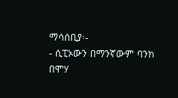ማሳሰቢያ፡-
- ሲፒኦውን በማንኛውም ባንክ በሞሃ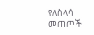የለስላሳ መጠጦች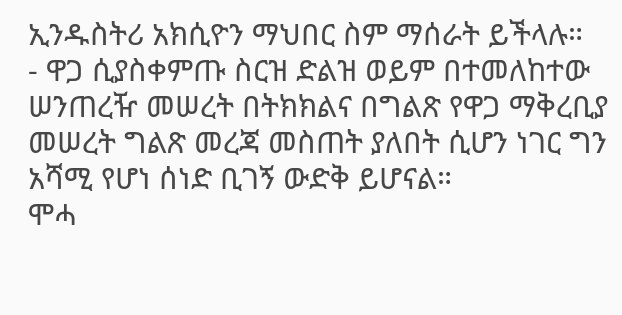ኢንዱስትሪ አክሲዮን ማህበር ስም ማሰራት ይችላሉ።
- ዋጋ ሲያስቀምጡ ስርዝ ድልዝ ወይም በተመለከተው ሠንጠረዥ መሠረት በትክክልና በግልጽ የዋጋ ማቅረቢያ መሠረት ግልጽ መረጃ መስጠት ያለበት ሲሆን ነገር ግን አሻሚ የሆነ ሰነድ ቢገኝ ውድቅ ይሆናል።
ሞሓ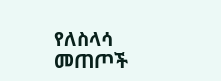የለስላሳ መጠጦች